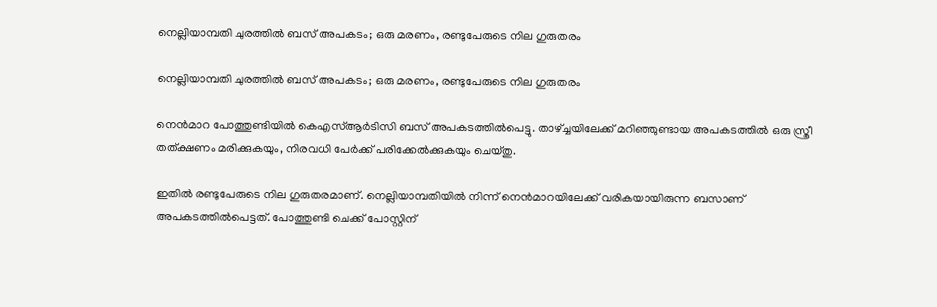നെല്ലിയാമ്പതി ചുരത്തിൽ ബസ് അപകടം; ഒരു മരണം, രണ്ടുപേരുടെ നില ഗുരുതരം

നെല്ലിയാമ്പതി ചുരത്തിൽ ബസ് അപകടം; ഒരു മരണം, രണ്ടുപേരുടെ നില ഗുരുതരം

നെൻമാറ പോത്തുണ്ടിയിൽ കെഎസ്ആർ‌ടിസി ബസ് അപകടത്തിൽപെട്ടു. താഴ്ച്ചയിലേക്ക് മറിഞ്ഞുണ്ടായ അപകടത്തിൽ ഒരു സ്ത്രീ തത്ക്ഷണം മരിക്കുകയും, നിരവധി പേർക്ക് പരിക്കേൽക്കുകയും ചെയ്തു.

ഇതിൽ രണ്ടുപേരുടെ നില ഗുരുതരമാണ്. നെല്ലിയാമ്പതിയിൽ നിന്ന് നെൻമാറയിലേക്ക് വരികയായിരുന്ന ബസാണ് അപകടത്തിൽപെട്ടത്. പോത്തുണ്ടി ചെക്ക് പോസ്റ്റിന്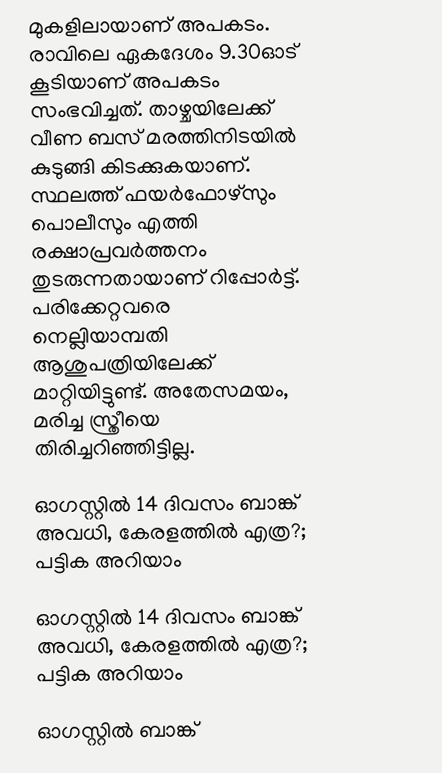മുകളിലായാണ് അപകടം. രാവിലെ ഏകദേശം 9.30ഓട് കൂടിയാണ് അപകടം സംഭവിച്ചത്. താഴ്ചയിലേക്ക് വീണ ബസ് മരത്തിനിടയിൽ കുടുങ്ങി കിടക്കുകയാണ്. സ്ഥലത്ത് ഫയർഫോഴ്സും പൊലീസും എത്തി രക്ഷാപ്രവർത്തനം തുടരുന്നതായാണ് റിപ്പോർട്ട്. പരിക്കേറ്റവരെ നെല്ലിയാമ്പതി ആശുപത്രിയിലേക്ക് മാറ്റിയിട്ടുണ്ട്. അതേസമയം, മരിച്ച സ്ത്രീയെ തിരിച്ചറിഞ്ഞിട്ടില്ല.

ഓഗസ്റ്റില്‍ 14 ദിവസം ബാങ്ക് അവധി, കേരളത്തില്‍ എത്ര?; പട്ടിക അറിയാം

ഓഗസ്റ്റില്‍ 14 ദിവസം ബാങ്ക് അവധി, കേരളത്തില്‍ എത്ര?; പട്ടിക അറിയാം

ഓഗസ്റ്റില്‍ ബാങ്ക്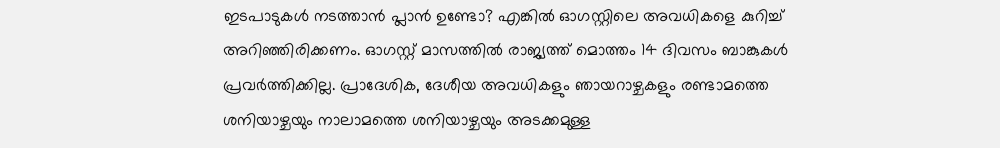ഇടപാടുകള്‍ നടത്താന്‍ പ്ലാന്‍ ഉണ്ടോ? എങ്കില്‍ ഓഗസ്റ്റിലെ അവധികളെ കുറിച്ച് അറിഞ്ഞിരിക്കണം. ഓഗസ്റ്റ് മാസത്തില്‍ രാജ്യത്ത് മൊത്തം 14 ദിവസം ബാങ്കുകള്‍ പ്രവര്‍ത്തിക്കില്ല. പ്രാദേശിക, ദേശീയ അവധികളും ഞായറാഴ്ചകളും രണ്ടാമത്തെ ശനിയാഴ്ചയും നാലാമത്തെ ശനിയാഴ്ചയും അടക്കമുള്ള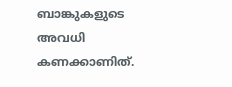ബാങ്കുകളുടെ അവധി കണക്കാണിത്.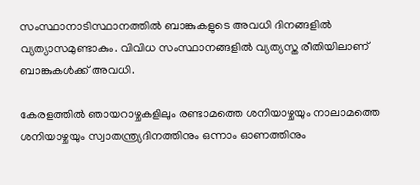സംസ്ഥാനാടിസ്ഥാനത്തില്‍ ബാങ്കുകളുടെ അവധി ദിനങ്ങളില്‍ വ്യത്യാസമുണ്ടാകും. വിവിധ സംസ്ഥാനങ്ങളില്‍ വ്യത്യസ്ത രീതിയിലാണ് ബാങ്കുകള്‍ക്ക് അവധി.

കേരളത്തില്‍ ഞായറാഴ്ചകളിലും രണ്ടാമത്തെ ശനിയാഴ്ചയും നാലാമത്തെ ശനിയാഴ്ചയും സ്വാതന്ത്ര്യദിനത്തിനും ഒന്നാം ഓണത്തിനും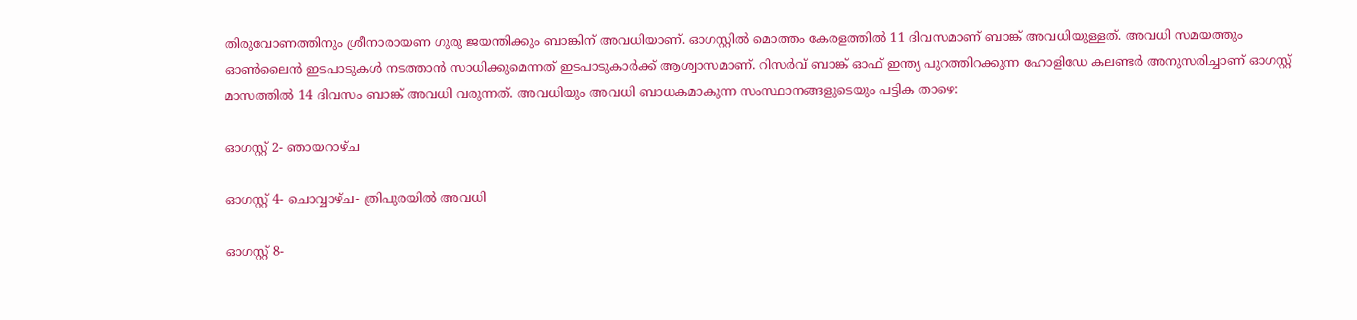തിരുവോണത്തിനും ശ്രീനാരായണ ഗുരു ജയന്തിക്കും ബാങ്കിന് അവധിയാണ്. ഓഗസ്റ്റില്‍ മൊത്തം കേരളത്തില്‍ 11 ദിവസമാണ് ബാങ്ക് അവധിയുള്ളത്. അവധി സമയത്തും ഓണ്‍ലൈന്‍ ഇടപാടുകള്‍ നടത്താന്‍ സാധിക്കുമെന്നത് ഇടപാടുകാര്‍ക്ക് ആശ്വാസമാണ്. റിസര്‍വ് ബാങ്ക് ഓഫ് ഇന്ത്യ പുറത്തിറക്കുന്ന ഹോളിഡേ കലണ്ടര്‍ അനുസരിച്ചാണ് ഓഗസ്റ്റ് മാസത്തില്‍ 14 ദിവസം ബാങ്ക് അവധി വരുന്നത്. അവധിയും അവധി ബാധകമാകുന്ന സംസ്ഥാനങ്ങളുടെയും പട്ടിക താഴെ:

ഓഗസ്റ്റ് 2- ഞായറാഴ്ച

ഓഗസ്റ്റ് 4- ചൊവ്വാഴ്ച- ത്രിപുരയില്‍ അവധി

ഓഗസ്റ്റ് 8-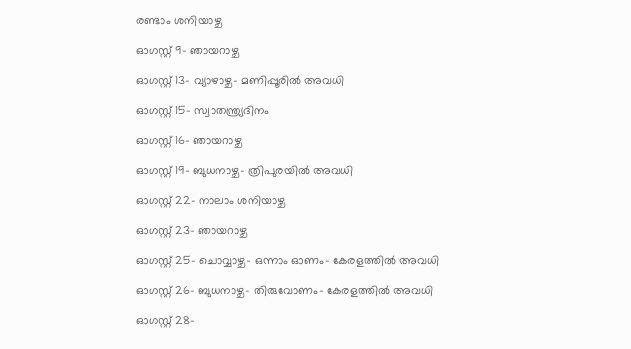രണ്ടാം ശനിയാഴ്ച

ഓഗസ്റ്റ് 9- ഞായറാഴ്ച

ഓഗസ്റ്റ് 13- വ്യാഴാഴ്ച- മണിപ്പൂരില്‍ അവധി

ഓഗസ്റ്റ് 15- സ്വാതന്ത്ര്യദിനം

ഓഗസ്റ്റ് 16- ഞായറാഴ്ച

ഓഗസ്റ്റ് 19- ബുധനാഴ്ച- ത്രിപുരയില്‍ അവധി

ഓഗസ്റ്റ് 22- നാലാം ശനിയാഴ്ച

ഓഗസ്റ്റ് 23- ഞായറാഴ്ച

ഓഗസ്റ്റ് 25- ചൊവ്വാഴ്ച- ഒന്നാം ഓണം- കേരളത്തില്‍ അവധി

ഓഗസ്റ്റ് 26- ബുധനാഴ്ച- തിരുവോണം- കേരളത്തില്‍ അവധി

ഓഗസ്റ്റ് 28-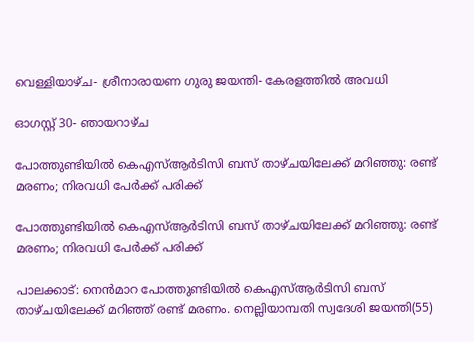വെള്ളിയാഴ്ച- ശ്രീനാരായണ ഗുരു ജയന്തി- കേരളത്തില്‍ അവധി

ഓഗസ്റ്റ് 30- ഞായറാഴ്ച

പോത്തുണ്ടിയിൽ കെഎസ്ആർടിസി ബസ് താഴ്ചയിലേക്ക് മറിഞ്ഞു: രണ്ട് മരണം; നിരവധി പേർക്ക് പരിക്ക്

പോത്തുണ്ടിയിൽ കെഎസ്ആർടിസി ബസ് താഴ്ചയിലേക്ക് മറിഞ്ഞു: രണ്ട് മരണം; നിരവധി പേർക്ക് പരിക്ക്

പാലക്കാട്: നെൻമാറ പോത്തുണ്ടിയിൽ കെഎസ്ആർടിസി ബസ് താഴ്ചയിലേക്ക് മറിഞ്ഞ് രണ്ട് മരണം. നെല്ലിയാമ്പതി സ്വദേശി ജയന്തി(55)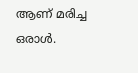ആണ് മരിച്ച ഒരാൾ.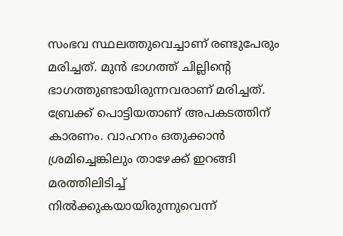സംഭവ സ്ഥലത്തുവെച്ചാണ് രണ്ടുപേരും മരിച്ചത്. മുന്‍ ഭാഗത്ത് ചില്ലിന്റെ ഭാഗത്തുണ്ടായിരുന്നവരാണ് മരിച്ചത്. ബ്രേക്ക് പൊട്ടിയതാണ് അപകടത്തിന് കാരണം. വാഹനം ഒതുക്കാന്‍ ശ്രമിച്ചെങ്കിലും താഴേക്ക് ഇറങ്ങി മരത്തിലിടിച്ച് നില്‍ക്കുകയായിരുന്നുവെന്ന്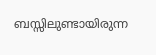ബസ്സിലുണ്ടായിരുന്ന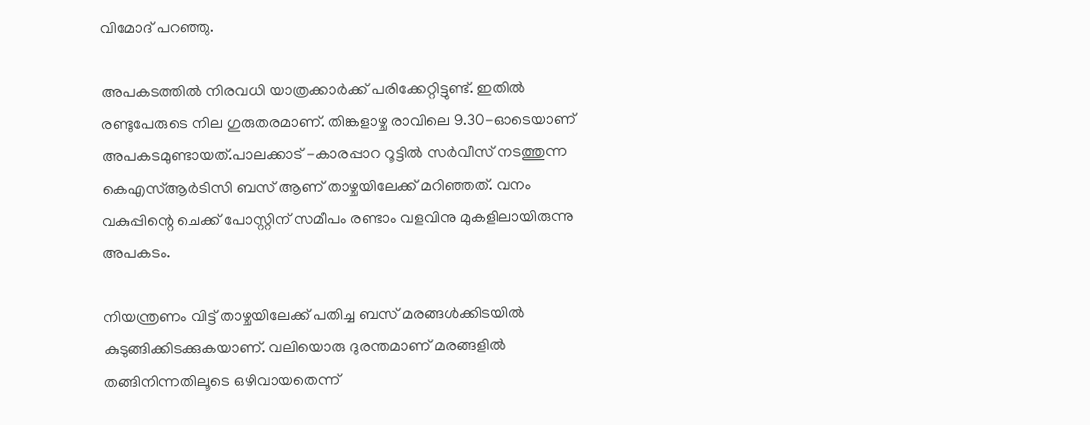വിമോദ് പറഞ്ഞു.

അപകടത്തിൽ നിരവധി യാത്രക്കാർക്ക് പരിക്കേറ്റിട്ടുണ്ട്. ഇതിൽ രണ്ടുപേരുടെ നില ഗുരുതരമാണ്. തിങ്കളാഴ്ച രാവിലെ 9.30-ഓടെയാണ് അപകടമുണ്ടായത്.പാലക്കാട് -കാരപ്പാറ റൂട്ടിൽ സർവീസ് നടത്തുന്ന കെഎസ്ആർടിസി ബസ് ആണ് താഴ്ചയിലേക്ക് മറിഞ്ഞത്. വനം വകുപ്പിന്റെ ചെക്ക് പോസ്റ്റിന് സമീപം രണ്ടാം വളവിനു മുകളിലായിരുന്നു അപകടം.

നിയന്ത്രണം വിട്ട് താഴ്ചയിലേക്ക് പതിച്ച ബസ് മരങ്ങൾക്കിടയിൽ കുടുങ്ങിക്കിടക്കുകയാണ്. വലിയൊരു ദുരന്തമാണ് മരങ്ങളിൽ തങ്ങിനിന്നതിലൂടെ ഒഴിവായതെന്ന്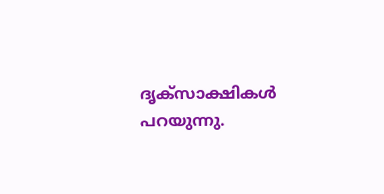ദൃക്‌സാക്ഷികൾ പറയുന്നു.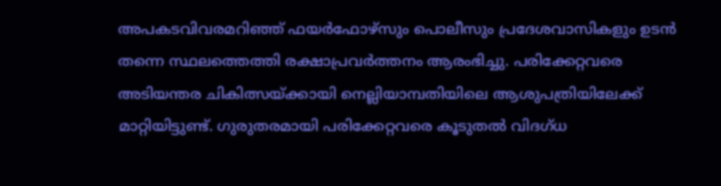അപകടവിവരമറിഞ്ഞ് ഫയർഫോഴ്സും പൊലീസും പ്രദേശവാസികളും ഉടൻ തന്നെ സ്ഥലത്തെത്തി രക്ഷാപ്രവർത്തനം ആരംഭിച്ചു. പരിക്കേറ്റവരെ അടിയന്തര ചികിത്സയ്ക്കായി നെല്ലിയാമ്പതിയിലെ ആശുപത്രിയിലേക്ക് മാറ്റിയിട്ടുണ്ട്. ഗുരുതരമായി പരിക്കേറ്റവരെ കൂടുതൽ വിദഗ്ധ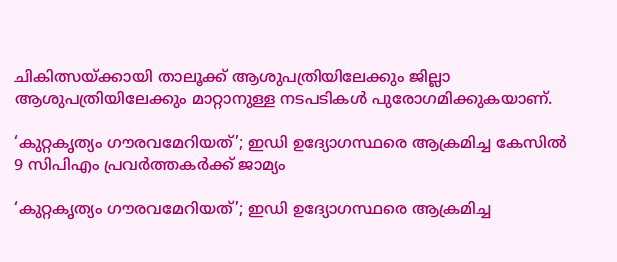ചികിത്സയ്ക്കായി താലൂക്ക് ആശുപത്രിയിലേക്കും ജില്ലാ ആശുപത്രിയിലേക്കും മാറ്റാനുള്ള നടപടികൾ പുരോഗമിക്കുകയാണ്.

‘കുറ്റകൃത്യം ഗൗരവമേറിയത്’; ഇഡി ഉദ്യോഗസ്ഥരെ ആക്രമിച്ച കേസിൽ 9 സിപിഎം പ്രവർത്തകർക്ക് ജാമ്യം

‘കുറ്റകൃത്യം ഗൗരവമേറിയത്’; ഇഡി ഉദ്യോഗസ്ഥരെ ആക്രമിച്ച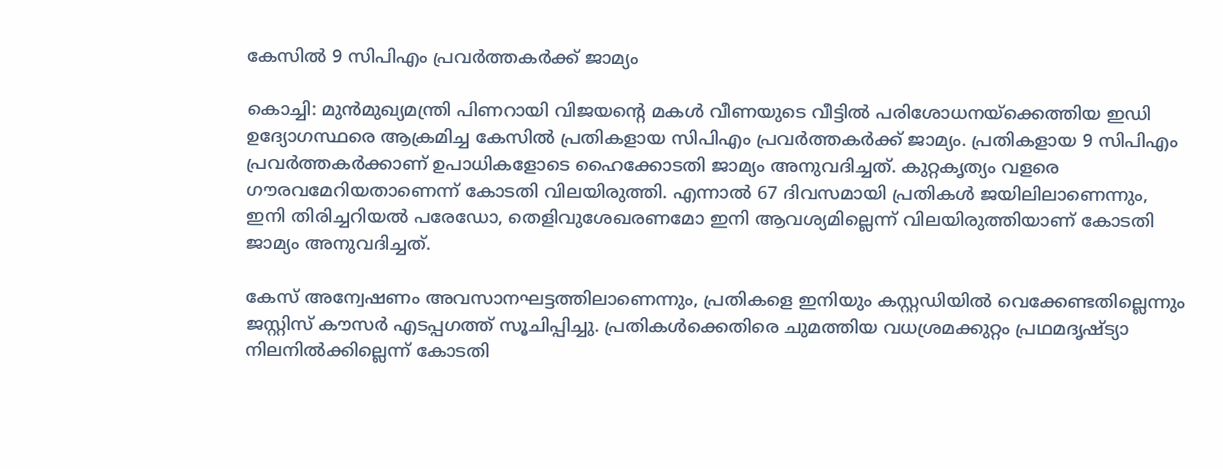കേസിൽ 9 സിപിഎം പ്രവർത്തകർക്ക് ജാമ്യം

കൊച്ചി: മുൻമുഖ്യമന്ത്രി പിണറായി വിജയന്റെ മകൾ വീണയുടെ വീട്ടിൽ പരിശോധനയ്ക്കെത്തിയ ഇഡി ഉദ്യോഗസ്ഥരെ ആക്രമിച്ച കേസില്‍ പ്രതികളായ സിപിഎം പ്രവര്‍ത്തകർക്ക് ജാമ്യം. പ്രതികളായ 9 സിപിഎം പ്രവർത്തകർക്കാണ് ഉപാധികളോടെ ഹൈക്കോടതി ജാമ്യം അനുവദിച്ചത്. കുറ്റകൃത്യം വളരെ ഗൗരവമേറിയതാണെന്ന് കോടതി വിലയിരുത്തി. എന്നാൽ 67 ദിവസമായി പ്രതികൾ ജയിലിലാണെന്നും, ഇനി തിരിച്ചറിയൽ പരേഡോ, തെളിവുശേഖരണമോ ഇനി ആവശ്യമില്ലെന്ന് വിലയിരുത്തിയാണ് കോടതി ജാമ്യം അനുവദിച്ചത്.

കേസ് അന്വേഷണം അവസാനഘട്ടത്തിലാണെന്നും, പ്രതികളെ ഇനിയും കസ്റ്റഡിയിൽ വെക്കേണ്ടതില്ലെന്നും ജസ്റ്റിസ് കൗസർ എടപ്പഗത്ത് സൂചിപ്പിച്ചു. പ്രതികൾക്കെതിരെ ചുമത്തിയ വധശ്രമക്കുറ്റം പ്രഥമദൃഷ്ട്യാ നിലനിൽക്കില്ലെന്ന് കോടതി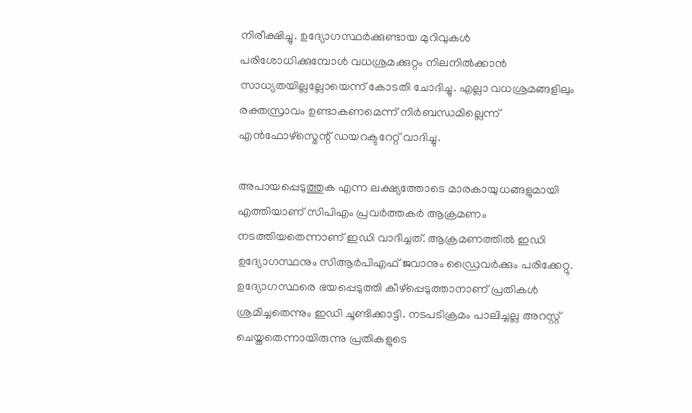നിരീക്ഷിച്ചു. ഉദ്യോഗസ്ഥർക്കുണ്ടായ മുറിവുകൾ പരിശോധിക്കുമ്പോൾ വധശ്രമക്കുറ്റം നിലനിൽക്കാൻ സാധ്യതയില്ലല്ലോയെന്ന് കോടതി ചോദിച്ചു. എല്ലാ വധശ്രമങ്ങളിലും രക്തസ്രാവം ഉണ്ടാകണമെന്ന് നിർബന്ധമില്ലെന്ന് എൻഫോഴ്സ്മെന്റ് ഡയറക്ടറേറ്റ് വാദിച്ചു.

അപായപ്പെടുത്തുക എന്ന ലക്ഷ്യത്തോടെ മാരകായുധങ്ങളുമായി എത്തിയാണ് സിപിഎം പ്രവര്‍ത്തകർ ആക്രമണം നടത്തിയതെന്നാണ് ഇഡി വാദിച്ചത്. ആക്രമണത്തില്‍ ഇഡി ഉദ്യോഗസ്ഥനും സിആര്‍പിഎഫ് ജവാനും ഡ്രൈവര്‍ക്കും പരിക്കേറ്റു. ഉദ്യോഗസ്ഥരെ ഭയപ്പെടുത്തി കീഴ്പ്പെടുത്താനാണ് പ്രതികൾ ശ്രമിച്ചതെന്നും ഇഡി ചൂണ്ടിക്കാട്ടി. നടപടിക്രമം പാലിച്ചല്ല അറസ്റ്റ് ചെയ്തതെന്നായിരുന്നു പ്രതികളുടെ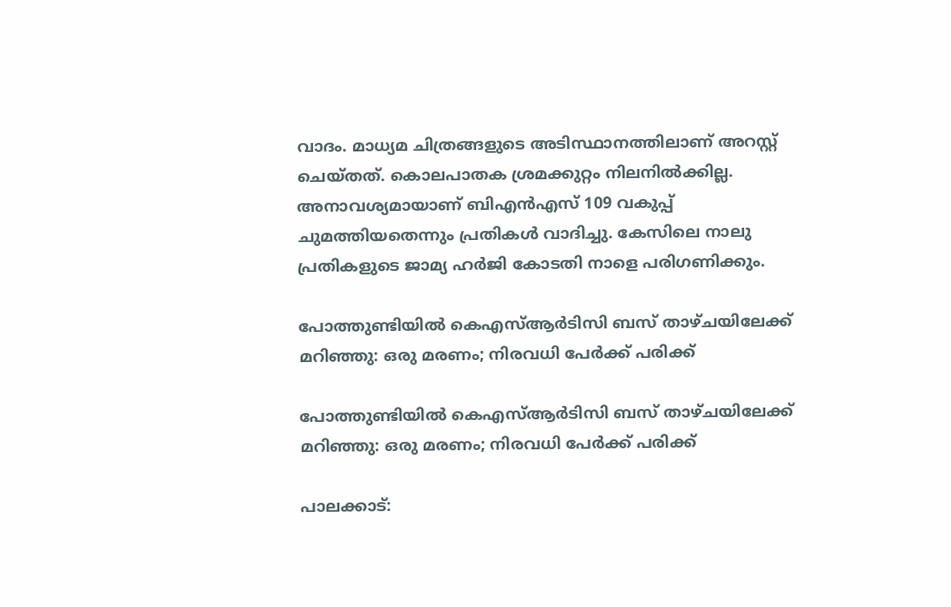വാദം. മാധ്യമ ചിത്രങ്ങളുടെ അടിസ്ഥാനത്തിലാണ് അറസ്റ്റ് ചെയ്തത്. കൊലപാതക ശ്രമക്കുറ്റം നിലനില്‍ക്കില്ല. അനാവശ്യമായാണ് ബിഎന്‍എസ് 109 വകുപ്പ് ചുമത്തിയതെന്നും പ്രതികൾ വാദിച്ചു. കേസിലെ നാലു പ്രതികളുടെ ജാമ്യ ഹർജി കോടതി നാളെ പരിഗണിക്കും.

പോത്തുണ്ടിയിൽ കെഎസ്ആർടിസി ബസ് താഴ്ചയിലേക്ക് മറിഞ്ഞു: ഒരു മരണം; നിരവധി പേർക്ക് പരിക്ക്

പോത്തുണ്ടിയിൽ കെഎസ്ആർടിസി ബസ് താഴ്ചയിലേക്ക് മറിഞ്ഞു: ഒരു മരണം; നിരവധി പേർക്ക് പരിക്ക്

പാലക്കാട്: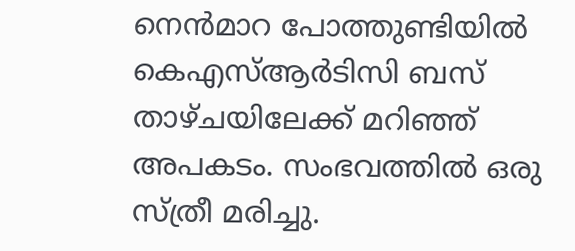നെൻമാറ പോത്തുണ്ടിയിൽ കെഎസ്ആർടിസി ബസ് താഴ്ചയിലേക്ക് മറിഞ്ഞ് അപകടം. സംഭവത്തിൽ ഒരു സ്ത്രീ മരിച്ചു.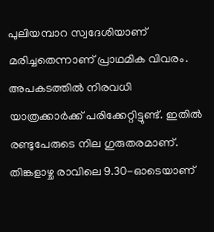പുലിയമ്പാറ സ്വദേശിയാണ് മരിച്ചതെന്നാണ് പ്രാഥമിക വിവരം. അപകടത്തിൽ നിരവധി യാത്രക്കാർക്ക് പരിക്കേറ്റിട്ടുണ്ട്. ഇതിൽ രണ്ടുപേരുടെ നില ഗുരുതരമാണ്. തിങ്കളാഴ്ച രാവിലെ 9.30-ഓടെയാണ്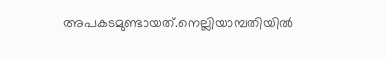അപകടമുണ്ടായത്.നെല്ലിയാമ്പതിയിൽ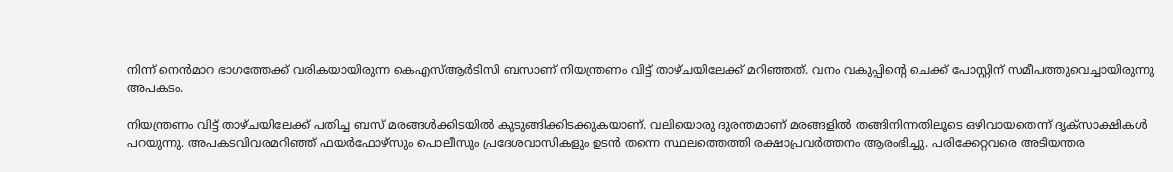നിന്ന് നെൻമാറ ഭാഗത്തേക്ക് വരികയായിരുന്ന കെഎസ്ആർടിസി ബസാണ് നിയന്ത്രണം വിട്ട് താഴ്ചയിലേക്ക് മറിഞ്ഞത്. വനം വകുപ്പിന്റെ ചെക്ക് പോസ്റ്റിന് സമീപത്തുവെച്ചായിരുന്നു അപകടം.

നിയന്ത്രണം വിട്ട് താഴ്ചയിലേക്ക് പതിച്ച ബസ് മരങ്ങൾക്കിടയിൽ കുടുങ്ങിക്കിടക്കുകയാണ്. വലിയൊരു ദുരന്തമാണ് മരങ്ങളിൽ തങ്ങിനിന്നതിലൂടെ ഒഴിവായതെന്ന് ദൃക്‌സാക്ഷികൾ പറയുന്നു. അപകടവിവരമറിഞ്ഞ് ഫയർഫോഴ്സും പൊലീസും പ്രദേശവാസികളും ഉടൻ തന്നെ സ്ഥലത്തെത്തി രക്ഷാപ്രവർത്തനം ആരംഭിച്ചു. പരിക്കേറ്റവരെ അടിയന്തര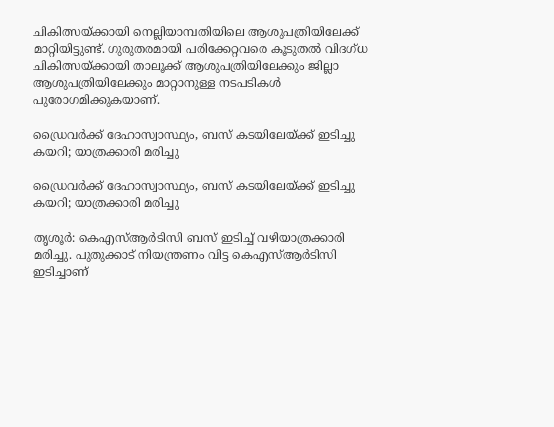ചികിത്സയ്ക്കായി നെല്ലിയാമ്പതിയിലെ ആശുപത്രിയിലേക്ക് മാറ്റിയിട്ടുണ്ട്. ഗുരുതരമായി പരിക്കേറ്റവരെ കൂടുതൽ വിദഗ്ധ ചികിത്സയ്ക്കായി താലൂക്ക് ആശുപത്രിയിലേക്കും ജില്ലാ ആശുപത്രിയിലേക്കും മാറ്റാനുള്ള നടപടികൾ പുരോഗമിക്കുകയാണ്.

ഡ്രൈവര്‍ക്ക് ദേഹാസ്വാസ്ഥ്യം, ബസ് കടയിലേയ്ക്ക് ഇടിച്ചു കയറി; യാത്രക്കാരി മരിച്ചു

ഡ്രൈവര്‍ക്ക് ദേഹാസ്വാസ്ഥ്യം, ബസ് കടയിലേയ്ക്ക് ഇടിച്ചു കയറി; യാത്രക്കാരി മരിച്ചു

തൃശൂര്‍: കെഎസ്ആര്‍ടിസി ബസ് ഇടിച്ച് വഴിയാത്രക്കാരി മരിച്ചു. പുതുക്കാട് നിയന്ത്രണം വിട്ട കെഎസ്ആര്‍ടിസി ഇടിച്ചാണ്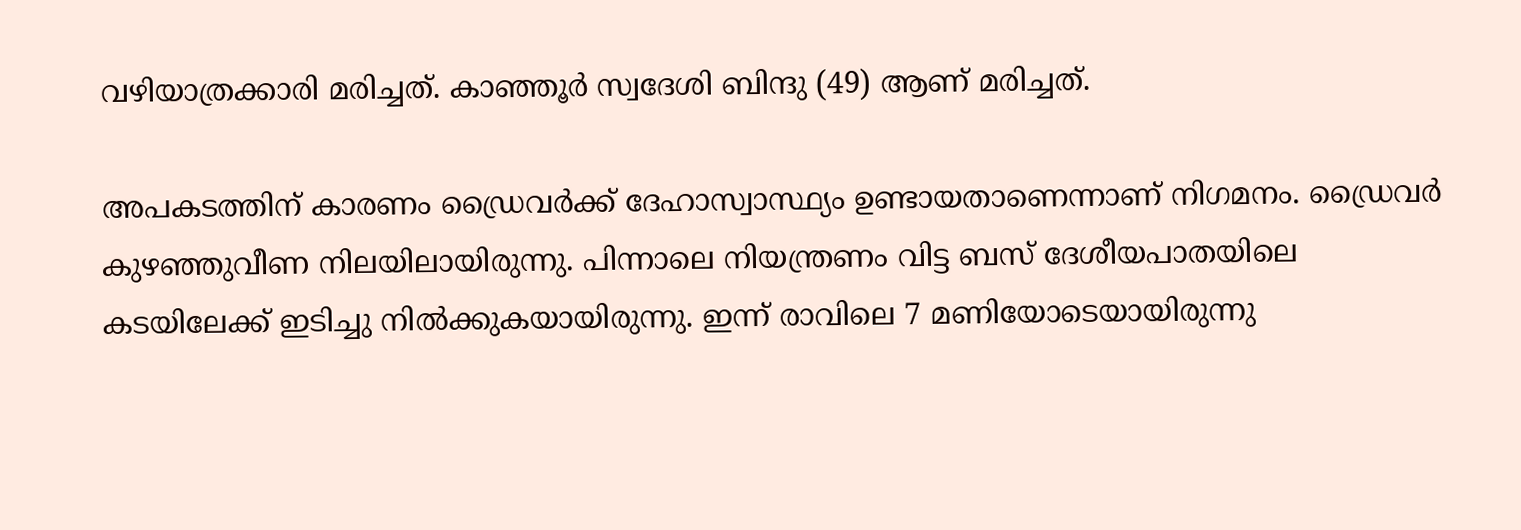വഴിയാത്രക്കാരി മരിച്ചത്. കാഞ്ഞൂര്‍ സ്വദേശി ബിന്ദു (49) ആണ് മരിച്ചത്.

അപകടത്തിന് കാരണം ഡ്രൈവര്‍ക്ക് ദേഹാസ്വാസ്ഥ്യം ഉണ്ടായതാണെന്നാണ് നിഗമനം. ഡ്രൈവര്‍ കുഴഞ്ഞുവീണ നിലയിലായിരുന്നു. പിന്നാലെ നിയന്ത്രണം വിട്ട ബസ് ദേശീയപാതയിലെ കടയിലേക്ക് ഇടിച്ചു നില്‍ക്കുകയായിരുന്നു. ഇന്ന് രാവിലെ 7 മണിയോടെയായിരുന്നു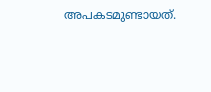അപകടമുണ്ടായത്.